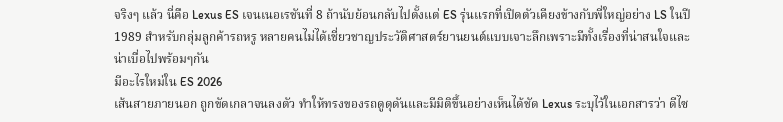จริงๆ แล้ว นี่คือ Lexus ES เจนเนอเรชันที่ 8 ถ้านับย้อนกลับไปตั้งแต่ ES รุ่นแรกที่เปิดตัวเคียงข้างกับพี่ใหญ่อย่าง LS ในปี 1989 สำหรับกลุ่มลูกค้ารถหรู หลายคนไม่ได้เชี่ยวชาญประวัติศาสตร์ยานยนต์แบบเจาะลึกเพราะมีทั้งเรื่องที่น่าสนใจและน่าเบื่อไปพร้อมๆกัน
มีอะไรใหม่ใน ES 2026
เส้นสายภายนอก ถูกขัดเกลาจนลงตัว ทำให้ทรงของรถดูดุดันและมีมิติขึ้นอย่างเห็นได้ชัด Lexus ระบุไว้ในเอกสารว่า ดีไซ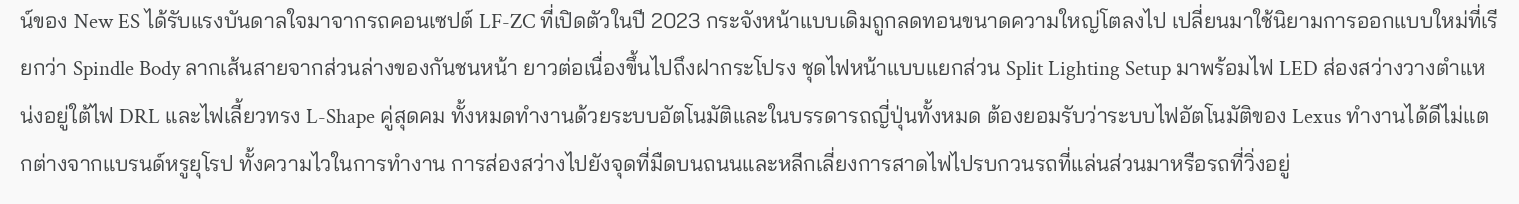น์ของ New ES ได้รับแรงบันดาลใจมาจากรถคอนเซปต์ LF-ZC ที่เปิดตัวในปี 2023 กระจังหน้าแบบเดิมถูกลดทอนขนาดความใหญ่โตลงไป เปลี่ยนมาใช้นิยามการออกแบบใหม่ที่เรียกว่า Spindle Body ลากเส้นสายจากส่วนล่างของกันชนหน้า ยาวต่อเนื่องขึ้นไปถึงฝากระโปรง ชุดไฟหน้าแบบแยกส่วน Split Lighting Setup มาพร้อมไฟ LED ส่องสว่างวางตำแหน่งอยู่ใต้ไฟ DRL และไฟเลี้ยวทรง L-Shape คู่สุดคม ทั้งหมดทำงานด้วยระบบอัตโนมัติและในบรรดารถญี่ปุ่นทั้งหมด ต้องยอมรับว่าระบบไฟอัตโนมัติของ Lexus ทำงานได้ดีไม่แตกต่างจากแบรนด์หรูยุโรป ทั้งความไวในการทำงาน การส่องสว่างไปยังจุดที่มืดบนถนนและหลีกเลี่ยงการสาดไฟไปรบกวนรถที่แล่นส่วนมาหรือรถที่วิ่งอยู่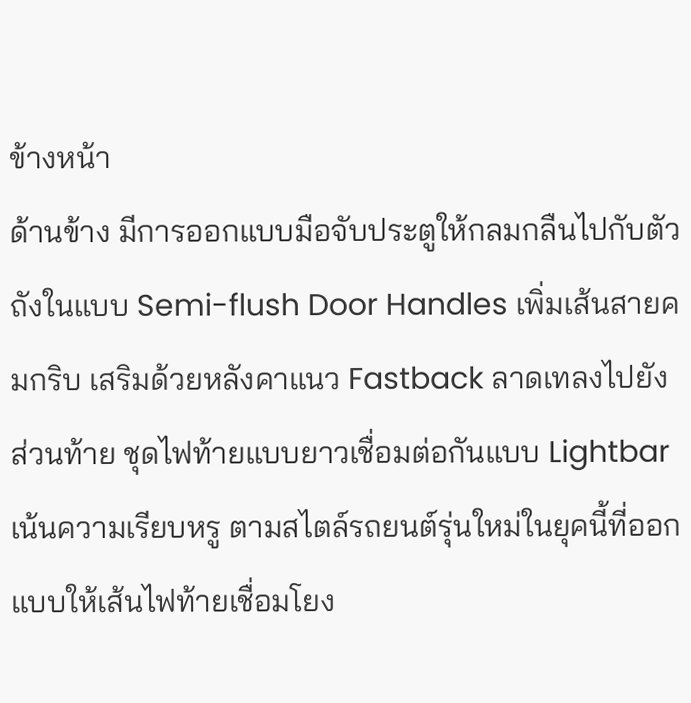ข้างหน้า
ด้านข้าง มีการออกแบบมือจับประตูให้กลมกลืนไปกับตัวถังในแบบ Semi-flush Door Handles เพิ่มเส้นสายคมกริบ เสริมด้วยหลังคาแนว Fastback ลาดเทลงไปยังส่วนท้าย ชุดไฟท้ายแบบยาวเชื่อมต่อกันแบบ Lightbar เน้นความเรียบหรู ตามสไตล์รถยนต์รุ่นใหม่ในยุคนี้ที่ออกแบบให้เส้นไฟท้ายเชื่อมโยง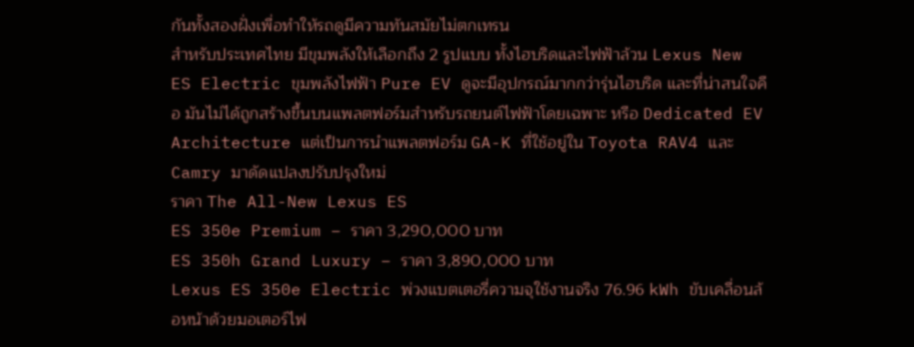กันทั้งสองฝั่งเพื่อทำให้รถดูมีความทันสมัยไม่ตกเทรน
สำหรับประเทศไทย มีขุมพลังให้เลือกถึง 2 รูปแบบ ทั้งไฮบริดและไฟฟ้าล้วน Lexus New ES Electric ขุมพลังไฟฟ้า Pure EV ดูจะมีอุปกรณ์มากกว่ารุ่นไฮบริด และที่น่าสนใจคือ มันไม่ได้ถูกสร้างขึ้นบนแพลตฟอร์มสำหรับรถยนต์ไฟฟ้าโดยเฉพาะ หรือ Dedicated EV Architecture แต่เป็นการนำแพลตฟอร์ม GA-K ที่ใช้อยู่ใน Toyota RAV4 และ Camry มาดัดแปลงปรับปรุงใหม่
ราคา The All-New Lexus ES
ES 350e Premium – ราคา 3,290,000 บาท
ES 350h Grand Luxury – ราคา 3,890,000 บาท
Lexus ES 350e Electric พ่วงแบตเตอรี่ความจุใช้งานจริง 76.96 kWh ขับเคลื่อนล้อหน้าด้วยมอเตอร์ไฟ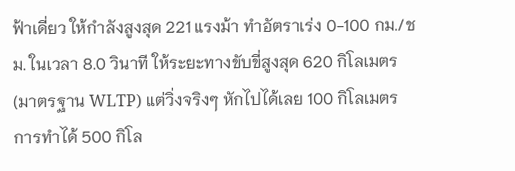ฟ้าเดี่ยว ให้กำลังสูงสุด 221 แรงม้า ทำอัตราเร่ง 0-100 กม./ชม. ในเวลา 8.0 วินาที ให้ระยะทางขับขี่สูงสุด 620 กิโลเมตร (มาตรฐาน WLTP) แต่วิ่งจริงๆ หักไปได้เลย 100 กิโลเมตร การทำได้ 500 กิโล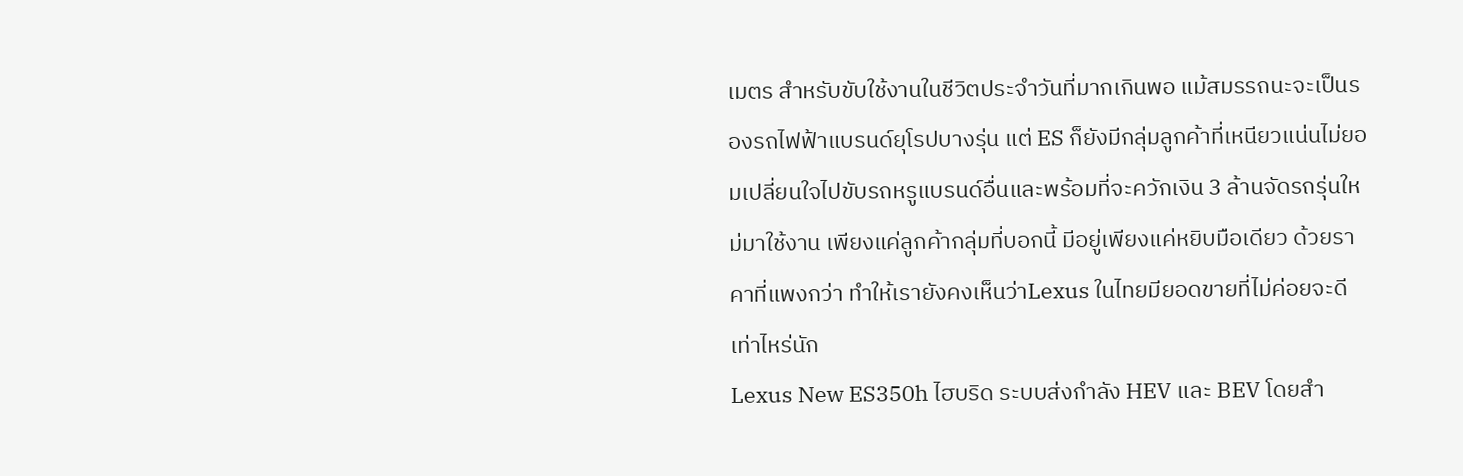เมตร สำหรับขับใช้งานในชีวิตประจำวันที่มากเกินพอ แม้สมรรถนะจะเป็นรองรถไฟฟ้าแบรนด์ยุโรปบางรุ่น แต่ ES ก็ยังมีกลุ่มลูกค้าที่เหนียวแน่นไม่ยอมเปลี่ยนใจไปขับรถหรูแบรนด์อื่นและพร้อมที่จะควักเงิน 3 ล้านจัดรถรุ่นใหม่มาใช้งาน เพียงแค่ลูกค้ากลุ่มที่บอกนี้ มีอยู่เพียงแค่หยิบมือเดียว ด้วยราคาที่แพงกว่า ทำให้เรายังคงเห็นว่าLexus ในไทยมียอดขายที่ไม่ค่อยจะดีเท่าไหร่นัก
Lexus New ES350h ไฮบริด ระบบส่งกำลัง HEV และ BEV โดยสำ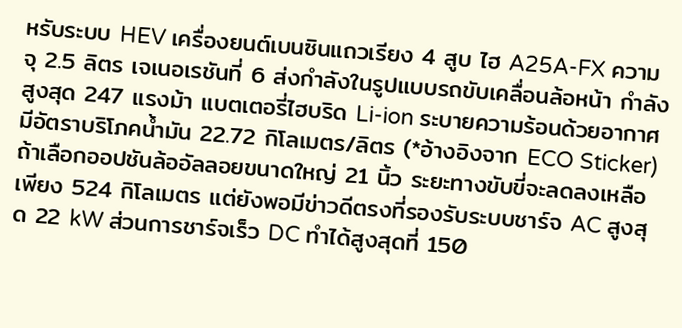หรับระบบ HEV เครื่องยนต์เบนซินแถวเรียง 4 สูบ ไฮ A25A-FX ความจุ 2.5 ลิตร เจเนอเรชันที่ 6 ส่งกำลังในรูปแบบรถขับเคลื่อนล้อหน้า กำลังสูงสุด 247 แรงม้า แบตเตอรี่ไฮบริด Li-ion ระบายความร้อนด้วยอากาศ มีอัตราบริโภคน้ำมัน 22.72 กิโลเมตร/ลิตร (*อ้างอิงจาก ECO Sticker)
ถ้าเลือกออปชันล้ออัลลอยขนาดใหญ่ 21 นิ้ว ระยะทางขับขี่จะลดลงเหลือเพียง 524 กิโลเมตร แต่ยังพอมีข่าวดีตรงที่รองรับระบบชาร์จ AC สูงสุด 22 kW ส่วนการชาร์จเร็ว DC ทำได้สูงสุดที่ 150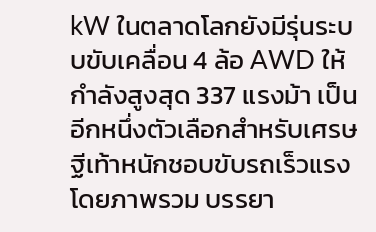kW ในตลาดโลกยังมีรุ่นระบบขับเคลื่อน 4 ล้อ AWD ให้กำลังสูงสุด 337 แรงม้า เป็นอีกหนึ่งตัวเลือกสำหรับเศรษฐีเท้าหนักชอบขับรถเร็วแรง
โดยภาพรวม บรรยา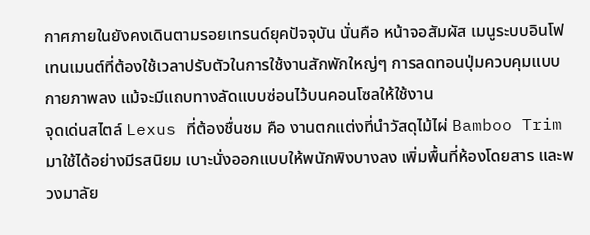กาศภายในยังคงเดินตามรอยเทรนด์ยุคปัจจุบัน นั่นคือ หน้าจอสัมผัส เมนูระบบอินโฟเทนเมนต์ที่ต้องใช้เวลาปรับตัวในการใช้งานสักพักใหญ่ๆ การลดทอนปุ่มควบคุมแบบกายภาพลง แม้จะมีแถบทางลัดแบบซ่อนไว้บนคอนโซลให้ใช้งาน
จุดเด่นสไตล์ Lexus ที่ต้องชื่นชม คือ งานตกแต่งที่นำวัสดุไม้ไผ่ Bamboo Trim มาใช้ได้อย่างมีรสนิยม เบาะนั่งออกแบบให้พนักพิงบางลง เพิ่มพื้นที่ห้องโดยสาร และพวงมาลัย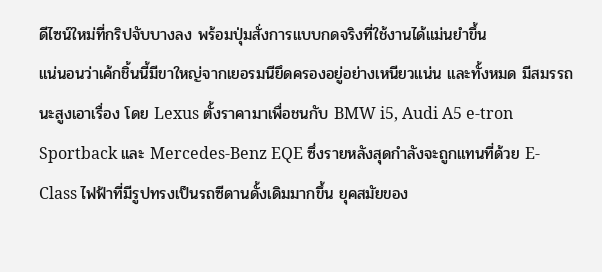ดีไซน์ใหม่ที่กริปจับบางลง พร้อมปุ่มสั่งการแบบกดจริงที่ใช้งานได้แม่นยำขึ้น
แน่นอนว่าเค้กชิ้นนี้มีขาใหญ่จากเยอรมนียึดครองอยู่อย่างเหนียวแน่น และทั้งหมด มีสมรรถนะสูงเอาเรื่อง โดย Lexus ตั้งราคามาเพื่อชนกับ BMW i5, Audi A5 e-tron Sportback และ Mercedes-Benz EQE ซึ่งรายหลังสุดกำลังจะถูกแทนที่ด้วย E-Class ไฟฟ้าที่มีรูปทรงเป็นรถซีดานดั้งเดิมมากขึ้น ยุคสมัยของ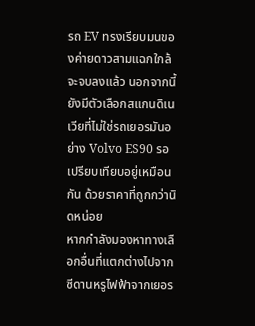รถ EV ทรงเรียบมนของค่ายดาวสามแฉกใกล้จะจบลงแล้ว นอกจากนี้ยังมีตัวเลือกสแกนดิเนเวียที่ไม่ใช่รถเยอรมันอย่าง Volvo ES90 รอเปรียบเทียบอยู่เหมือนกัน ด้วยราคาที่ถูกกว่านิดหน่อย
หากกำลังมองหาทางเลือกอื่นที่แตกต่างไปจากซีดานหรูไฟฟ้าจากเยอร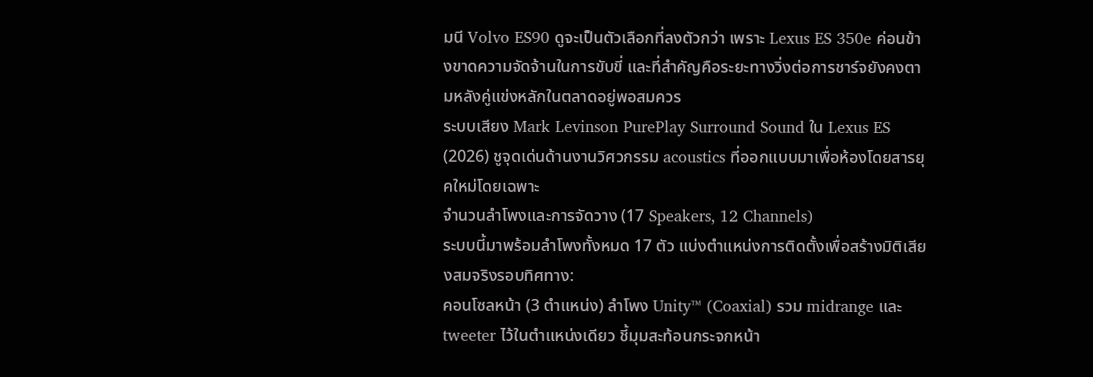มนี Volvo ES90 ดูจะเป็นตัวเลือกที่ลงตัวกว่า เพราะ Lexus ES 350e ค่อนข้างขาดความจัดจ้านในการขับขี่ และที่สำคัญคือระยะทางวิ่งต่อการชาร์จยังคงตามหลังคู่แข่งหลักในตลาดอยู่พอสมควร
ระบบเสียง Mark Levinson PurePlay Surround Sound ใน Lexus ES (2026) ชูจุดเด่นด้านงานวิศวกรรม acoustics ที่ออกแบบมาเพื่อห้องโดยสารยุคใหม่โดยเฉพาะ
จำนวนลำโพงและการจัดวาง (17 Speakers, 12 Channels)
ระบบนี้มาพร้อมลำโพงทั้งหมด 17 ตัว แบ่งตำแหน่งการติดตั้งเพื่อสร้างมิติเสียงสมจริงรอบทิศทาง:
คอนโซลหน้า (3 ตำแหน่ง) ลำโพง Unity™ (Coaxial) รวม midrange และ tweeter ไว้ในตำแหน่งเดียว ชี้มุมสะท้อนกระจกหน้า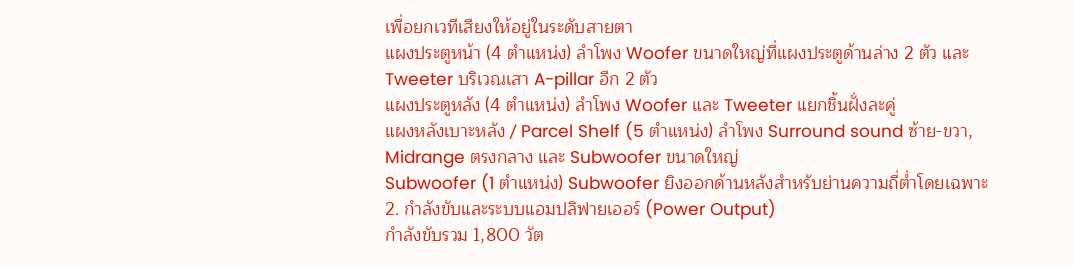เพื่อยกเวทีเสียงให้อยู่ในระดับสายตา
แผงประตูหน้า (4 ตำแหน่ง) ลำโพง Woofer ขนาดใหญ่ที่แผงประตูด้านล่าง 2 ตัว และ Tweeter บริเวณเสา A-pillar อีก 2 ตัว
แผงประตูหลัง (4 ตำแหน่ง) ลำโพง Woofer และ Tweeter แยกชิ้นฝั่งละคู่
แผงหลังเบาะหลัง / Parcel Shelf (5 ตำแหน่ง) ลำโพง Surround sound ซ้าย-ขวา, Midrange ตรงกลาง และ Subwoofer ขนาดใหญ่
Subwoofer (1 ตำแหน่ง) Subwoofer ยิงออกด้านหลังสำหรับย่านความถี่ต่ำโดยเฉพาะ
2. กำลังขับและระบบแอมปลิฟายเออร์ (Power Output)
กำลังขับรวม 1,800 วัต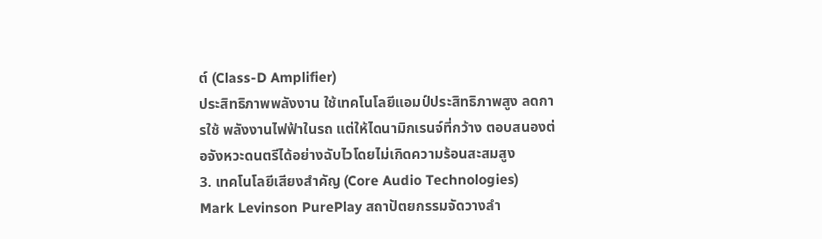ต์ (Class-D Amplifier)
ประสิทธิภาพพลังงาน ใช้เทคโนโลยีแอมป์ประสิทธิภาพสูง ลดการใช้ พลังงานไฟฟ้าในรถ แต่ให้ไดนามิกเรนจ์ที่กว้าง ตอบสนองต่อจังหวะดนตรีได้อย่างฉับไวโดยไม่เกิดความร้อนสะสมสูง
3. เทคโนโลยีเสียงสำคัญ (Core Audio Technologies)
Mark Levinson PurePlay สถาปัตยกรรมจัดวางลำ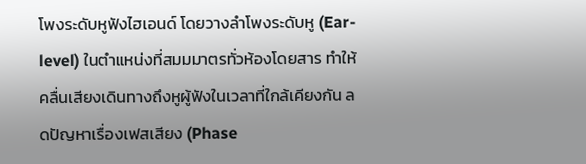โพงระดับหูฟังไฮเอนด์ โดยวางลำโพงระดับหู (Ear-level) ในตำแหน่งที่สมมมาตรทั่วห้องโดยสาร ทำให้คลื่นเสียงเดินทางถึงหูผู้ฟังในเวลาที่ใกล้เคียงกัน ลดปัญหาเรื่องเฟสเสียง (Phase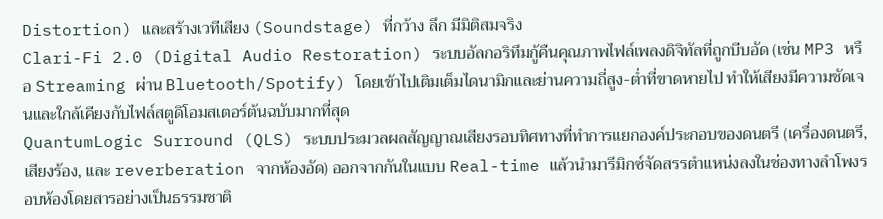Distortion) และสร้างเวทีเสียง (Soundstage) ที่กว้าง ลึก มีมิติสมจริง
Clari-Fi 2.0 (Digital Audio Restoration) ระบบอัลกอริทึมกู้คืนคุณภาพไฟล์เพลงดิจิทัลที่ถูกบีบอัด (เช่น MP3 หรือ Streaming ผ่าน Bluetooth/Spotify) โดยเข้าไปเติมเต็มไดนามิกและย่านความถี่สูง-ต่ำที่ขาดหายไป ทำให้เสียงมีความชัดเจนและใกล้เคียงกับไฟล์สตูดิโอมสเตอร์ต้นฉบับมากที่สุด
QuantumLogic Surround (QLS) ระบบประมวลผลสัญญาณเสียงรอบทิศทางที่ทำการแยกองค์ประกอบของดนตรี (เครื่องดนตรี, เสียงร้อง, และ reverberation จากห้องอัด) ออกจากกันในแบบ Real-time แล้วนำมารีมิกซ์จัดสรรตำแหน่งลงในช่องทางลำโพงรอบห้องโดยสารอย่างเป็นธรรมชาติ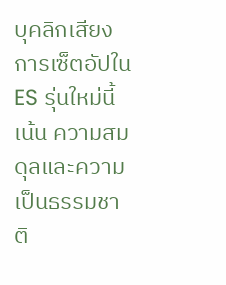บุคลิกเสียง
การเซ็ตอัปใน ES รุ่นใหม่นี้เน้น ความสมดุลและความเป็นธรรมชาติ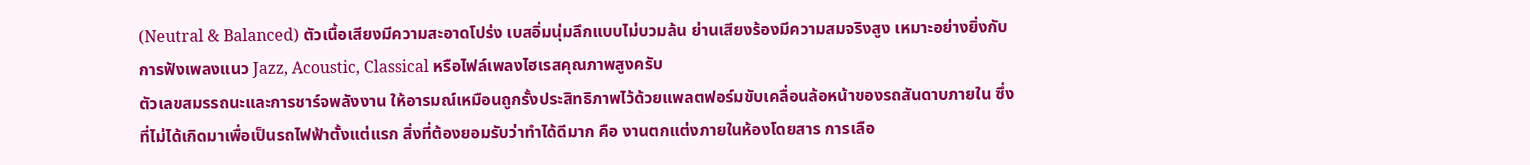(Neutral & Balanced) ตัวเนื้อเสียงมีความสะอาดโปร่ง เบสอิ่มนุ่มลึกแบบไม่บวมล้น ย่านเสียงร้องมีความสมจริงสูง เหมาะอย่างยิ่งกับการฟังเพลงแนว Jazz, Acoustic, Classical หรือไฟล์เพลงไฮเรสคุณภาพสูงครับ
ตัวเลขสมรรถนะและการชาร์จพลังงาน ให้อารมณ์เหมือนถูกรั้งประสิทธิภาพไว้ด้วยแพลตฟอร์มขับเคลื่อนล้อหน้าของรถสันดาบภายใน ซึ่งที่ไม่ได้เกิดมาเพื่อเป็นรถไฟฟ้าตั้งแต่แรก สิ่งที่ต้องยอมรับว่าทำได้ดีมาก คือ งานตกแต่งภายในห้องโดยสาร การเลือ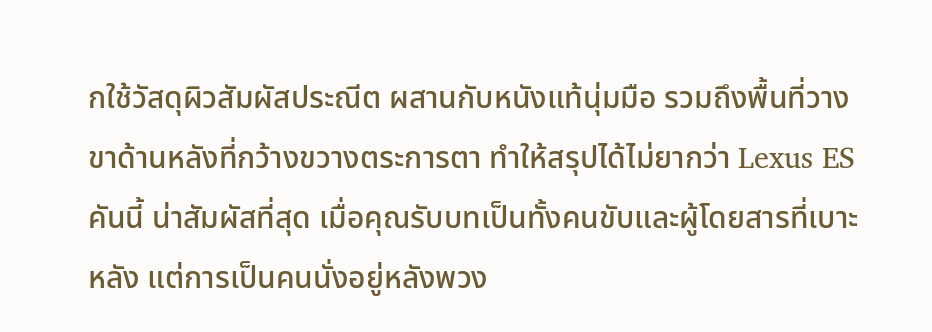กใช้วัสดุผิวสัมผัสประณีต ผสานกับหนังแท้นุ่มมือ รวมถึงพื้นที่วางขาด้านหลังที่กว้างขวางตระการตา ทำให้สรุปได้ไม่ยากว่า Lexus ES คันนี้ น่าสัมผัสที่สุด เมื่อคุณรับบทเป็นทั้งคนขับและผู้โดยสารที่เบาะหลัง แต่การเป็นคนนั่งอยู่หลังพวง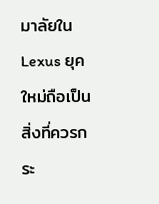มาลัยใน Lexus ยุคใหม่ถือเป็นสิ่งที่ควรกระ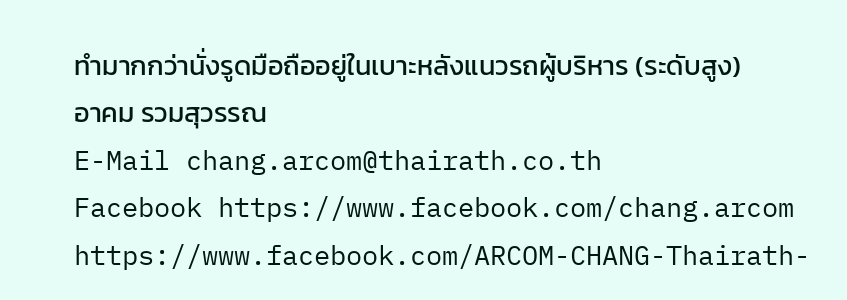ทำมากกว่านั่งรูดมือถืออยู่ในเบาะหลังแนวรถผู้บริหาร (ระดับสูง)
อาคม รวมสุวรรณ
E-Mail chang.arcom@thairath.co.th
Facebook https://www.facebook.com/chang.arcom
https://www.facebook.com/ARCOM-CHANG-Thairath-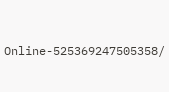Online-525369247505358/